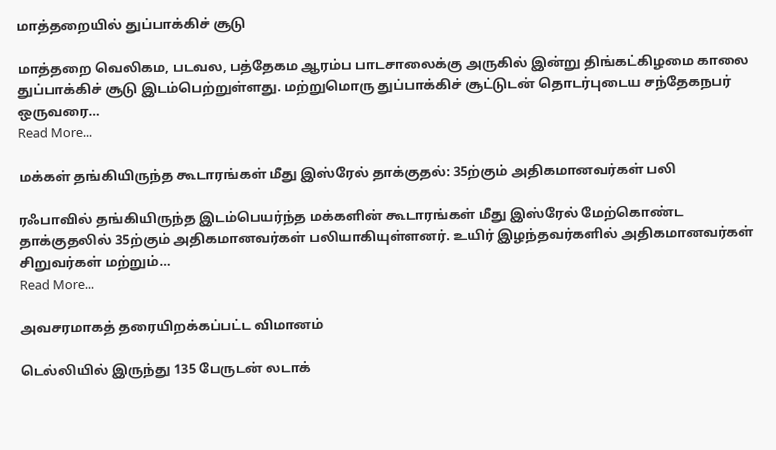மாத்தறையில் துப்பாக்கிச் சூடு

மாத்தறை வெலிகம, படவல, பத்தேகம ஆரம்ப பாடசாலைக்கு அருகில் இன்று திங்கட்கிழமை காலை துப்பாக்கிச் சூடு இடம்பெற்றுள்ளது. மற்றுமொரு துப்பாக்கிச் சூட்டுடன் தொடர்புடைய சந்தேகநபர் ஒருவரை…
Read More...

மக்கள் தங்கியிருந்த கூடாரங்கள் மீது இஸ்ரேல் தாக்குதல்: 35ற்கும் அதிகமானவர்கள் பலி

ரஃபாவில் தங்கியிருந்த இடம்பெயர்ந்த மக்களின் கூடாரங்கள் மீது இஸ்ரேல் மேற்கொண்ட தாக்குதலில் 35ற்கும் அதிகமானவர்கள் பலியாகியுள்ளனர். உயிர் இழந்தவர்களில் அதிகமானவர்கள் சிறுவர்கள் மற்றும்…
Read More...

அவசரமாகத் தரையிறக்கப்பட்ட விமானம்

டெல்லியில் இருந்து 135 பேருடன் லடாக்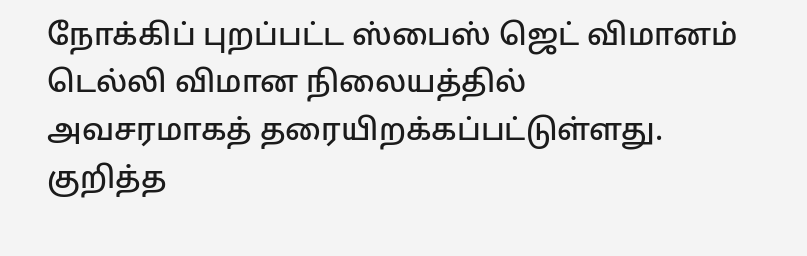நோக்கிப் புறப்பட்ட ஸ்பைஸ் ஜெட் விமானம் டெல்லி விமான நிலையத்தில் அவசரமாகத் தரையிறக்கப்பட்டுள்ளது. குறித்த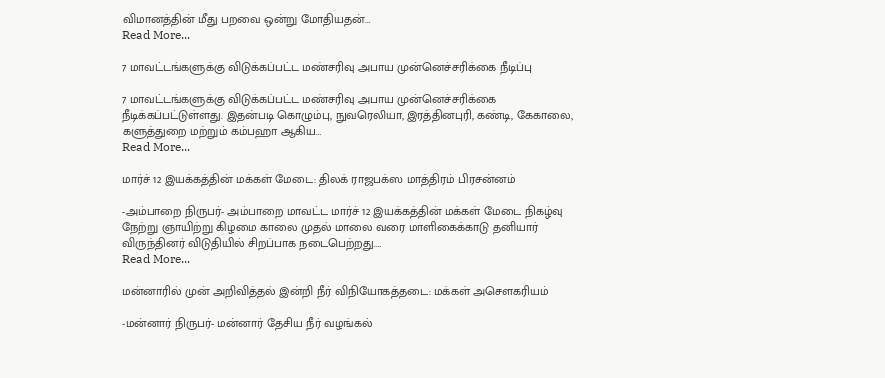விமானத்தின் மீது பறவை ஒன்று மோதியதன்…
Read More...

7 மாவட்டங்களுக்கு விடுக்கப்பட்ட மண்சரிவு அபாய முன்னெச்சரிக்கை நீடிப்பு

7 மாவட்டங்களுக்கு விடுக்கப்பட்ட மண்சரிவு அபாய முன்னெச்சரிக்கை நீடிக்கப்பட்டுள்ளது. இதன்படி கொழும்பு, நுவரெலியா, இரத்தினபுரி, கண்டி, கேகாலை, களுத்துறை மற்றும் கம்பஹா ஆகிய…
Read More...

மார்ச் 12 இயக்கத்தின் மக்கள் மேடை: திலக் ராஜபக்ஸ மாத்திரம் பிரசன்னம்

-அம்பாறை நிருபர்- அம்பாறை மாவட்ட மார்ச் 12 இயக்கத்தின் மக்கள் மேடை நிகழ்வு நேற்று ஞாயிற்று கிழமை காலை முதல் மாலை வரை மாளிகைக்காடு தனியார் விருந்தினர் விடுதியில் சிறப்பாக நடைபெற்றது.…
Read More...

மன்னாரில் முன் அறிவித்தல் இன்றி நீர் விநியோகத்தடை: மக்கள் அசௌகரியம்

-மன்னார் நிருபர்- மன்னார் தேசிய நீர் வழங்கல்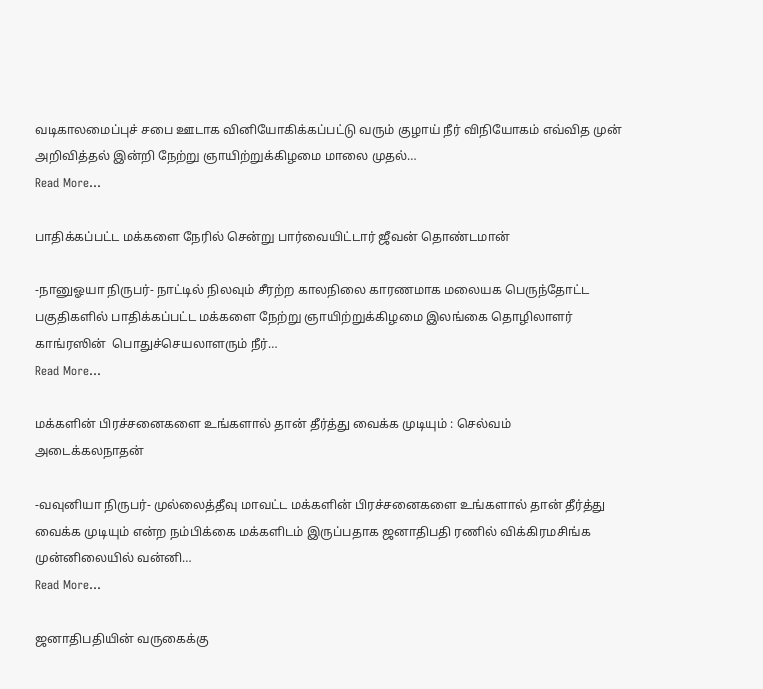வடிகாலமைப்புச் சபை ஊடாக வினியோகிக்கப்பட்டு வரும் குழாய் நீர் விநியோகம் எவ்வித முன் அறிவித்தல் இன்றி நேற்று ஞாயிற்றுக்கிழமை மாலை முதல்…
Read More...

பாதிக்கப்பட்ட மக்களை நேரில் சென்று பார்வையிட்டார் ஜீவன் தொண்டமான்

-நானுஓயா நிருபர்- நாட்டில் நிலவும் சீரற்ற காலநிலை காரணமாக மலையக பெருந்தோட்ட பகுதிகளில் பாதிக்கப்பட்ட மக்களை நேற்று ஞாயிற்றுக்கிழமை இலங்கை தொழிலாளர் காங்ரஸின்  பொதுச்செயலாளரும் நீர்…
Read More...

மக்களின் பிரச்சனைகளை உங்களால் தான் தீர்த்து வைக்க முடியும் : செல்வம் அடைக்கலநாதன்

-வவுனியா நிருபர்- முல்லைத்தீவு மாவட்ட மக்களின் பிரச்சனைகளை உங்களால் தான் தீர்த்து வைக்க முடியும் என்ற நம்பிக்கை மக்களிடம் இருப்பதாக ஜனாதிபதி ரணில் விக்கிரமசிங்க முன்னிலையில் வன்னி…
Read More...

ஜனாதிபதியின் வருகைக்கு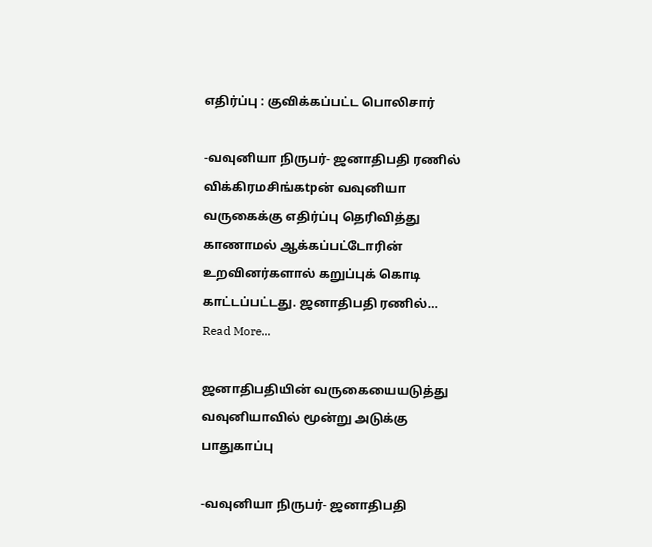எதிர்ப்பு : குவிக்கப்பட்ட பொலிசார்

-வவுனியா நிருபர்- ஜனாதிபதி ரணில் விக்கிரமசிங்கtpன் வவுனியா வருகைக்கு எதிர்ப்பு தெரிவித்து காணாமல் ஆக்கப்பட்டோரின் உறவினர்களால் கறுப்புக் கொடி காட்டப்பட்டது. ஜனாதிபதி ரணில்…
Read More...

ஜனாதிபதியின் வருகையையடுத்து வவுனியாவில் மூன்று அடுக்கு பாதுகாப்பு

-வவுனியா நிருபர்- ஜனாதிபதி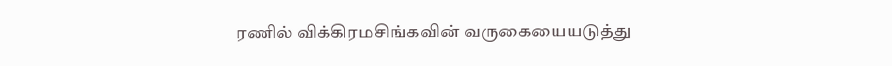ரணில் விக்கிரமசிங்கவின் வருகையையடுத்து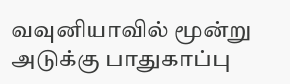வவுனியாவில் மூன்று அடுக்கு பாதுகாப்பு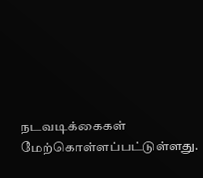நடவடிக்கைகள் மேற்கொள்ளப்பட்டுள்ளது.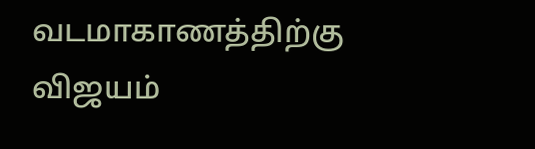வடமாகாணத்திற்கு விஜயம்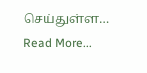செய்துள்ள…
Read More...